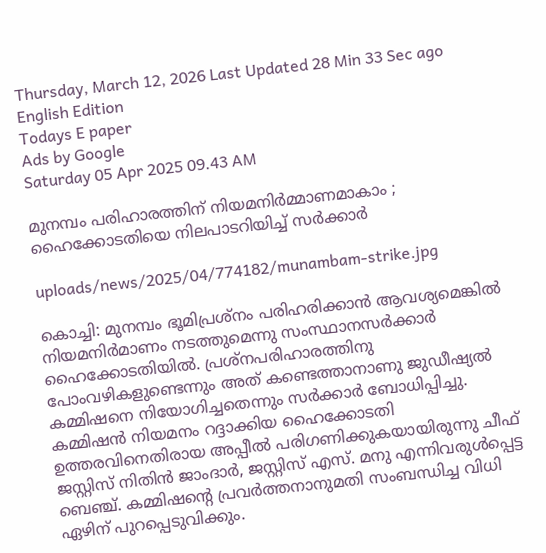Thursday, March 12, 2026 Last Updated 28 Min 33 Sec ago English Edition
Todays E paper
Ads by Google
Saturday 05 Apr 2025 09.43 AM

മുനമ്പം പരിഹാരത്തിന് നിയമനിര്‍മ്മാണമാകാം ; ഹൈക്കോടതിയെ നിലപാടറിയിച്ച് സര്‍ക്കാര്‍

uploads/news/2025/04/774182/munambam-strike.jpg

കൊച്ചി: മുനമ്പം ഭൂമിപ്രശ്‌നം പരിഹരിക്കാന്‍ ആവശ്യമെങ്കില്‍ നിയമനിര്‍മാണം നടത്തുമെന്നു സംസ്ഥാനസര്‍ക്കാര്‍ ഹൈക്കോടതിയില്‍. പ്രശ്‌നപരിഹാരത്തിനു പോംവഴികളുണ്ടെന്നും അത് കണ്ടെത്താനാണു ജുഡീഷ്യല്‍ കമ്മിഷനെ നിയോഗിച്ചതെന്നും സര്‍ക്കാര്‍ ബോധിപ്പിച്ചു. കമ്മിഷന്‍ നിയമനം റദ്ദാക്കിയ ഹൈക്കോടതി ഉത്തരവിനെതിരായ അപ്പീല്‍ പരിഗണിക്കുകയായിരുന്നു ചീഫ് ജസ്റ്റിസ് നിതിന്‍ ജാംദാര്‍, ജസ്റ്റിസ് എസ്. മനു എന്നിവരുള്‍പ്പെട്ട ബെഞ്ച്. കമ്മിഷന്റെ പ്രവര്‍ത്തനാനുമതി സംബന്ധിച്ച വിധി ഏഴിന് പുറപ്പെടുവിക്കും.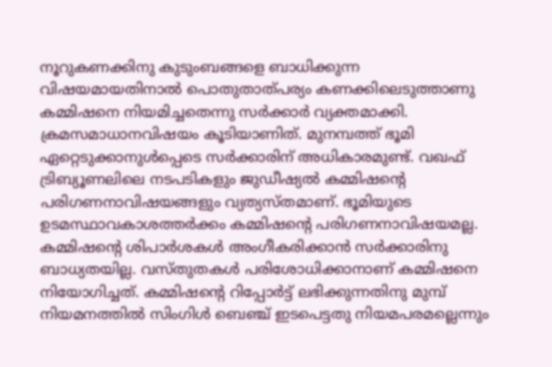നൂറുകണക്കിനു കുടുംബങ്ങളെ ബാധിക്കുന്ന വിഷയമായതിനാല്‍ പൊതുതാത്പര്യം കണക്കിലെടുത്താണു കമ്മിഷനെ നിയമിച്ചതെന്നു സര്‍ക്കാര്‍ വ്യക്തമാക്കി. ക്രമസമാധാനവിഷയം കൂടിയാണിത്. മുനമ്പത്ത് ഭൂമി ഏറ്റെടുക്കാനുള്‍പ്പെടെ സര്‍ക്കാരിന് അധികാരമുണ്ട്. വഖഫ് ട്രിബ്യൂണലിലെ നടപടികളും ജുഡീഷ്യല്‍ കമ്മിഷന്റെ പരിഗണനാവിഷയങ്ങളും വ്യത്യസ്തമാണ്. ഭൂമിയുടെ ഉടമസ്ഥാവകാശത്തര്‍ക്കം കമ്മിഷന്റെ പരിഗണനാവിഷയമല്ല. കമ്മിഷന്റെ ശിപാര്‍ശകള്‍ അംഗീകരിക്കാന്‍ സര്‍ക്കാരിനു ബാധ്യതയില്ല. വസ്തുതകള്‍ പരിശോധിക്കാനാണ് കമ്മിഷനെ നിയോഗിച്ചത്. കമ്മിഷന്റെ റിപ്പോര്‍ട്ട് ലഭിക്കുന്നതിനു മുമ്പ് നിയമനത്തില്‍ സിംഗിള്‍ ബെഞ്ച് ഇടപെട്ടതു നിയമപരമല്ലെന്നും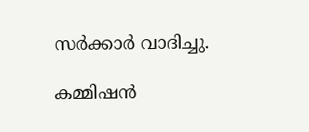സര്‍ക്കാര്‍ വാദിച്ചു.

കമ്മിഷന്‍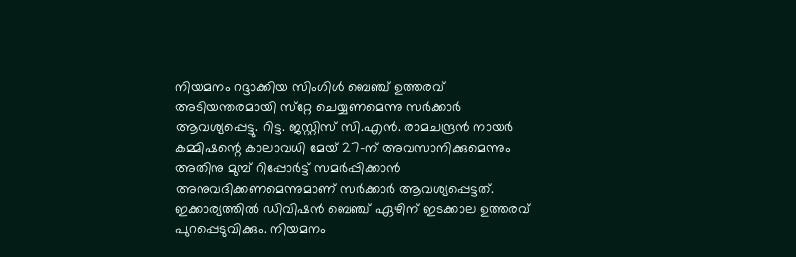നിയമനം റദ്ദാക്കിയ സിംഗിള്‍ ബെഞ്ച് ഉത്തരവ് അടിയന്തരമായി സ്‌റ്റേ ചെയ്യണമെന്നു സര്‍ക്കാര്‍ ആവശ്യപ്പെട്ടു. റിട്ട. ജസ്റ്റിസ് സി.എന്‍. രാമചന്ദ്രന്‍ നായര്‍ കമ്മിഷന്റെ കാലാവധി മേയ് 27-ന് അവസാനിക്കുമെന്നും അതിനു മുമ്പ് റിപ്പോര്‍ട്ട് സമര്‍പ്പിക്കാന്‍ അനുവദിക്കണമെന്നുമാണ് സര്‍ക്കാര്‍ ആവശ്യപ്പെട്ടത്. ഇക്കാര്യത്തില്‍ ഡിവിഷന്‍ ബെഞ്ച് ഏഴിന് ഇടക്കാല ഉത്തരവ് പുറപ്പെടുവിക്കും. നിയമനം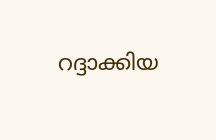റദ്ദാക്കിയ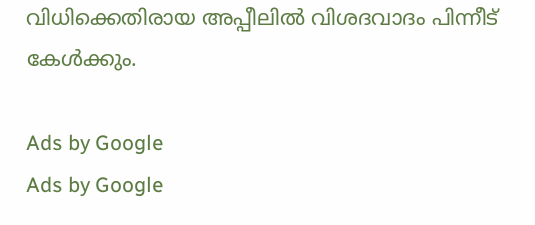വിധിക്കെതിരായ അപ്പീലില്‍ വിശദവാദം പിന്നീട് കേള്‍ക്കും.

Ads by Google
Ads by Google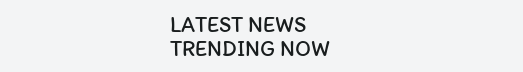LATEST NEWS
TRENDING NOW